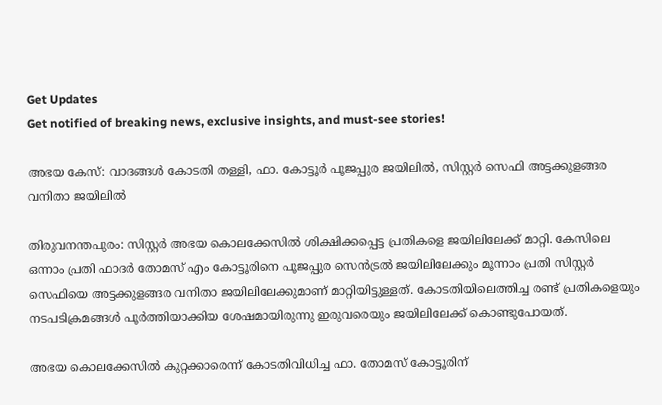Get Updates
Get notified of breaking news, exclusive insights, and must-see stories!

അഭയ കേസ്: വാദങ്ങൾ കോടതി തള്ളി, ഫാ. കോട്ടൂർ പൂജപ്പുര ജയിലിൽ, സിസ്റ്റർ സെഫി അട്ടക്കുളങ്ങര വനിതാ ജയിലിൽ

തിരുവനന്തപുരം: സിസ്റ്റർ അഭയ കൊലക്കേസിൽ ശിക്ഷിക്കപ്പെട്ട പ്രതികളെ ജയിലിലേക്ക് മാറ്റി. കേസിലെ ഒന്നാം പ്രതി ഫാദർ തോമസ് എം കോട്ടൂരിനെ പൂജപ്പുര സെൻട്രൽ ജയിലിലേക്കും മൂന്നാം പ്രതി സിസ്റ്റർ സെഫിയെ അട്ടക്കുളങ്ങര വനിതാ ജയിലിലേക്കുമാണ് മാറ്റിയിട്ടുള്ളത്. കോടതിയിലെത്തിച്ച രണ്ട് പ്രതികളെയും നടപടിക്രമങ്ങൾ പൂർത്തിയാക്കിയ ശേഷമായിരുന്നു ഇരുവരെയും ജയിലിലേക്ക് കൊണ്ടുപോയത്.

അഭയ കൊലക്കേസിൽ കുറ്റക്കാരെന്ന് കോടതിവിധിച്ച ഫാ. തോമസ് കോട്ടൂരിന്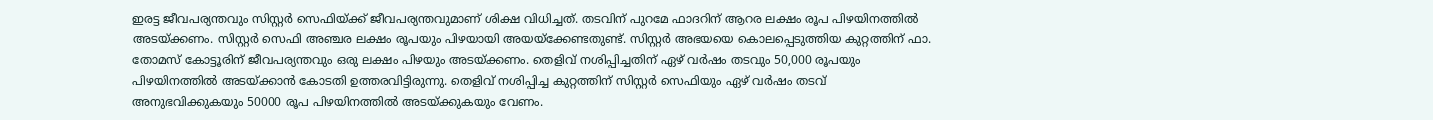ഇരട്ട ജീവപര്യന്തവും സിസ്റ്റർ സെഫിയ്ക്ക് ജീവപര്യന്തവുമാണ് ശിക്ഷ വിധിച്ചത്. തടവിന് പുറമേ ഫാദറിന് ആറര ലക്ഷം രൂപ പിഴയിനത്തിൽ അടയ്ക്കണം. സിസ്റ്റർ സെഫി അഞ്ചര ലക്ഷം രൂപയും പിഴയായി അയയ്ക്കേണ്ടതുണ്ട്. സിസ്റ്റർ അഭയയെ കൊലപ്പെടുത്തിയ കുറ്റത്തിന് ഫാ. തോമസ് കോട്ടൂരിന് ജീവപര്യന്തവും ഒരു ലക്ഷം പിഴയും അടയ്ക്കണം. തെളിവ് നശിപ്പിച്ചതിന് ഏഴ് വർഷം തടവും 50,000 രൂപയും പിഴയിനത്തിൽ അടയ്ക്കാൻ കോടതി ഉത്തരവിട്ടിരുന്നു. തെളിവ് നശിപ്പിച്ച കുറ്റത്തിന് സിസ്റ്റർ സെഫിയും ഏഴ് വർഷം തടവ് അനുഭവിക്കുകയും 50000 രൂപ പിഴയിനത്തിൽ അടയ്ക്കുകയും വേണം.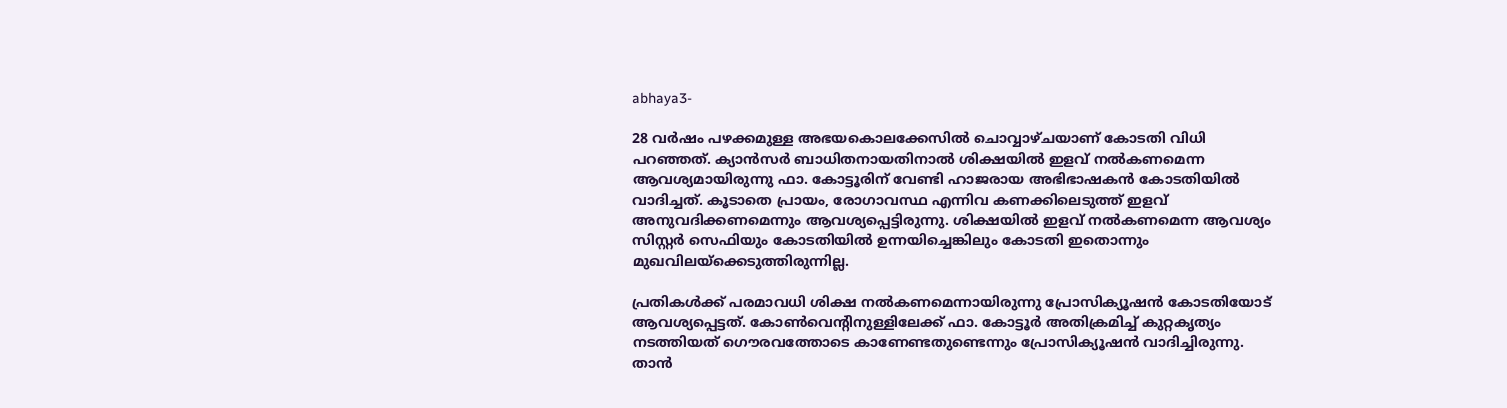abhaya3-

28 വർഷം പഴക്കമുള്ള അഭയകൊലക്കേസിൽ ചൊവ്വാഴ്ചയാണ് കോടതി വിധി പറഞ്ഞത്. ക്യാൻസർ ബാധിതനായതിനാൽ ശിക്ഷയിൽ ഇളവ് നൽകണമെന്ന ആവശ്യമായിരുന്നു ഫാ. കോട്ടൂരിന് വേണ്ടി ഹാജരായ അഭിഭാഷകൻ കോടതിയിൽ വാദിച്ചത്. കൂടാതെ പ്രായം, രോഗാവസ്ഥ എന്നിവ കണക്കിലെടുത്ത് ഇളവ് അനുവദിക്കണമെന്നും ആവശ്യപ്പെട്ടിരുന്നു. ശിക്ഷയിൽ ഇളവ് നൽകണമെന്ന ആവശ്യം സിസ്റ്റർ സെഫിയും കോടതിയിൽ ഉന്നയിച്ചെങ്കിലും കോടതി ഇതൊന്നും മുഖവിലയ്ക്കെടുത്തിരുന്നില്ല.

പ്രതികൾക്ക് പരമാവധി ശിക്ഷ നൽകണമെന്നായിരുന്നു പ്രോസിക്യൂഷൻ കോടതിയോട് ആവശ്യപ്പെട്ടത്. കോൺവെന്റിനുള്ളിലേക്ക് ഫാ. കോട്ടൂർ അതിക്രമിച്ച് കുറ്റകൃത്യം നടത്തിയത് ഗൌരവത്തോടെ കാണേണ്ടതുണ്ടെന്നും പ്രോസിക്യൂഷൻ വാദിച്ചിരുന്നു. താൻ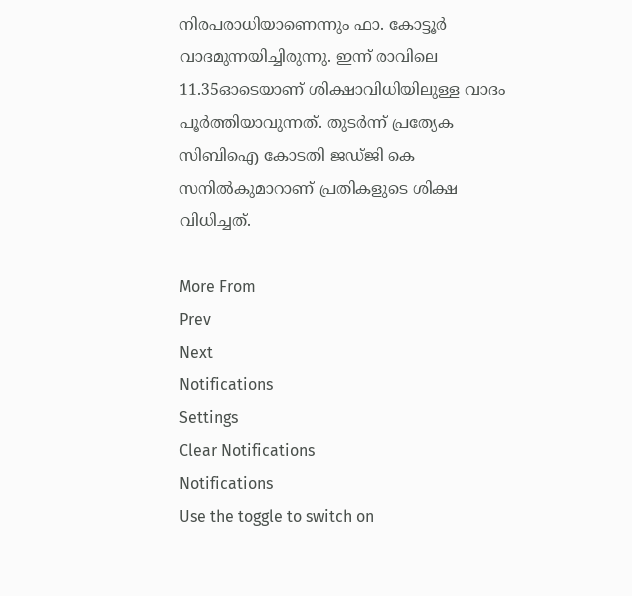നിരപരാധിയാണെന്നും ഫാ. കോട്ടൂർ വാദമുന്നയിച്ചിരുന്നു. ഇന്ന് രാവിലെ 11.35ഓടെയാണ് ശിക്ഷാവിധിയിലുള്ള വാദം പൂർത്തിയാവുന്നത്. തുടർന്ന് പ്രത്യേക സിബിഐ കോടതി ജഡ്ജി കെ സനിൽകുമാറാണ് പ്രതികളുടെ ശിക്ഷ വിധിച്ചത്.

More From
Prev
Next
Notifications
Settings
Clear Notifications
Notifications
Use the toggle to switch on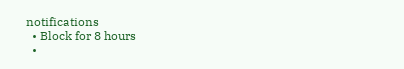notifications
  • Block for 8 hours
  •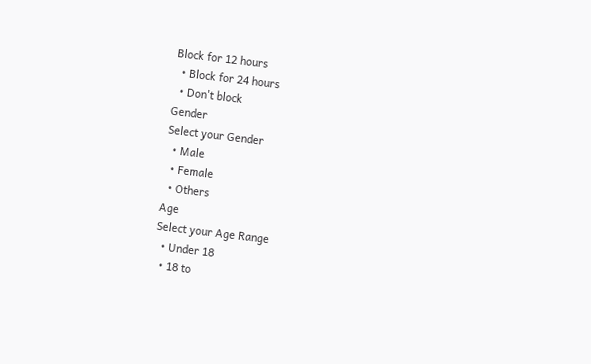Block for 12 hours
  • Block for 24 hours
  • Don't block
Gender
Select your Gender
  • Male
  • Female
  • Others
Age
Select your Age Range
  • Under 18
  • 18 to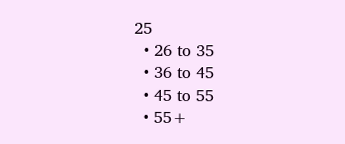25
  • 26 to 35
  • 36 to 45
  • 45 to 55
  • 55+